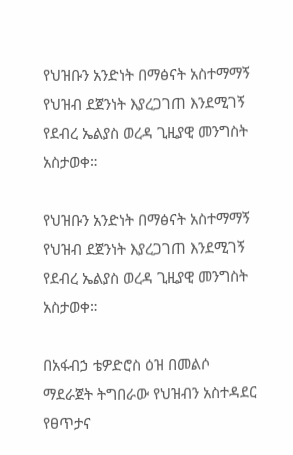የህዝቡን አንድነት በማፅናት አስተማማኝ የህዝብ ደጀንነት እያረጋገጠ እንደሚገኝ የደብረ ኤልያስ ወረዳ ጊዚያዊ መንግስት አስታወቀ።

የህዝቡን አንድነት በማፅናት አስተማማኝ የህዝብ ደጀንነት እያረጋገጠ እንደሚገኝ የደብረ ኤልያስ ወረዳ ጊዚያዊ መንግስት አስታወቀ።

በአፋብኃ ቴዎድሮስ ዕዝ በመልሶ ማደራጀት ትግበራው የህዝብን አስተዳደር የፀጥታና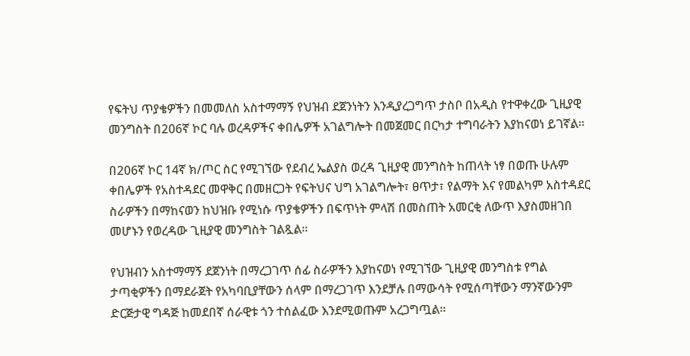የፍትህ ጥያቄዎችን በመመለስ አስተማማኝ የህዝብ ደጀንነትን እንዲያረጋግጥ ታስቦ በአዲስ የተዋቀረው ጊዚያዊ መንግስት በ206ኛ ኮር ባሉ ወረዳዎችና ቀበሌዎች አገልግሎት በመጀመር በርካታ ተግባራትን እያከናወነ ይገኛል።

በ206ኛ ኮር 14ኛ ክ/ጦር ስር የሚገኘው የደብረ ኤልያስ ወረዳ ጊዚያዊ መንግስት ከጠላት ነፃ በወጡ ሁሉም ቀበሌዎች የአስተዳደር መዋቅር በመዘርጋት የፍትህና ህግ አገልግሎት፣ ፀጥታ፣ የልማት እና የመልካም አስተዳደር ስራዎችን በማከናወን ከህዝቡ የሚነሱ ጥያቄዎችን በፍጥነት ምላሽ በመስጠት አመርቂ ለውጥ እያስመዘገበ መሆኑን የወረዳው ጊዚያዊ መንግስት ገልጿል።

የህዝብን አስተማማኝ ደጀንነት በማረጋገጥ ሰፊ ስራዎችን እያከናወነ የሚገኘው ጊዚያዊ መንግስቱ የግል ታጣቂዎችን በማደራጀት የአካባቢያቸውን ሰላም በማረጋገጥ እንደቻሉ በማውሳት የሚሰጣቸውን ማንኛውንም ድርጅታዊ ግዳጅ ከመደበኛ ሰራዊቱ ጎን ተሰልፈው እንደሚወጡም አረጋግጧል።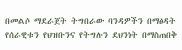በመልሶ ማደራጀት ትግበራው ባንዳዎችን በማፅዳት የሰራዊቱን የህዝቡንና የትግሉን ደህንነት በማስጠበቅ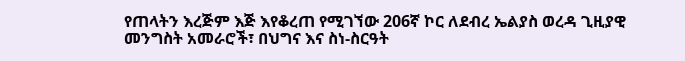የጠላትን እረጅም እጅ እየቆረጠ የሚገኘው 206ኛ ኮር ለደብረ ኤልያስ ወረዳ ጊዚያዊ መንግስት አመራሮች፣ በህግና እና ስነ-ስርዓት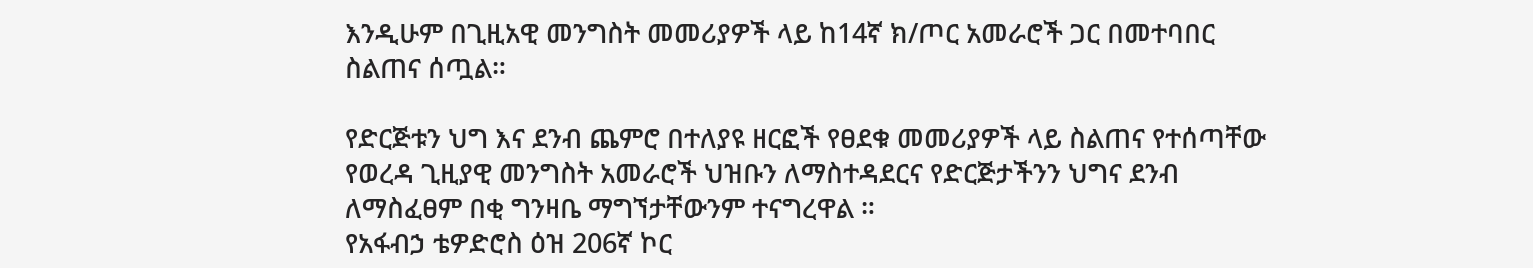እንዲሁም በጊዚአዊ መንግስት መመሪያዎች ላይ ከ14ኛ ክ/ጦር አመራሮች ጋር በመተባበር ስልጠና ሰጧል።

የድርጅቱን ህግ እና ደንብ ጨምሮ በተለያዩ ዘርፎች የፀደቁ መመሪያዎች ላይ ስልጠና የተሰጣቸው የወረዳ ጊዚያዊ መንግስት አመራሮች ህዝቡን ለማስተዳደርና የድርጅታችንን ህግና ደንብ ለማስፈፀም በቂ ግንዛቤ ማግኘታቸውንም ተናግረዋል ።
የአፋብኃ ቴዎድሮስ ዕዝ 206ኛ ኮር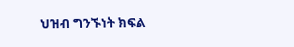ህዝብ ግንኙነት ክፍል